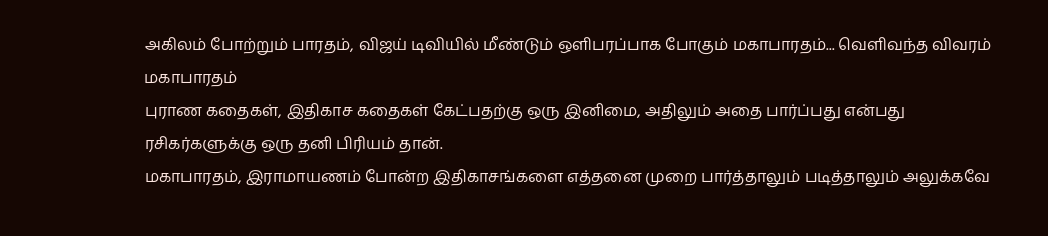அகிலம் போற்றும் பாரதம், விஜய் டிவியில் மீண்டும் ஒளிபரப்பாக போகும் மகாபாரதம்... வெளிவந்த விவரம்
மகாபாரதம்
புராண கதைகள், இதிகாச கதைகள் கேட்பதற்கு ஒரு இனிமை, அதிலும் அதை பார்ப்பது என்பது ரசிகர்களுக்கு ஒரு தனி பிரியம் தான்.
மகாபாரதம், இராமாயணம் போன்ற இதிகாசங்களை எத்தனை முறை பார்த்தாலும் படித்தாலும் அலுக்கவே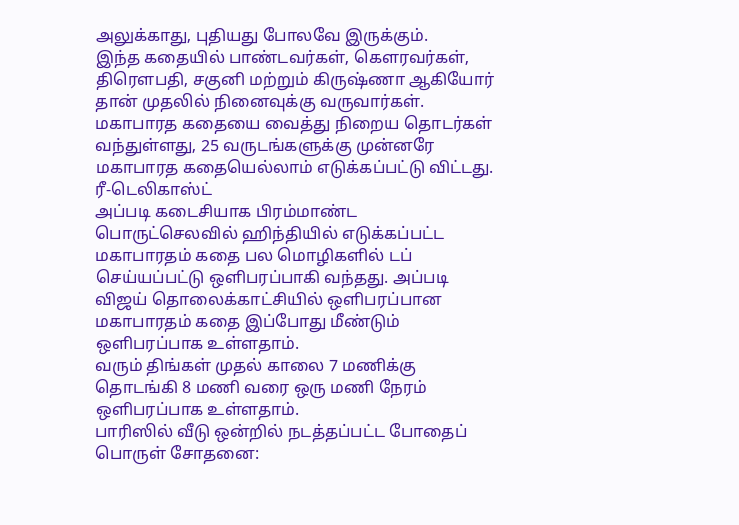அலுக்காது, புதியது போலவே இருக்கும்.
இந்த கதையில் பாண்டவர்கள், கௌரவர்கள், திரௌபதி, சகுனி மற்றும் கிருஷ்ணா ஆகியோர் தான் முதலில் நினைவுக்கு வருவார்கள். மகாபாரத கதையை வைத்து நிறைய தொடர்கள் வந்துள்ளது, 25 வருடங்களுக்கு முன்னரே மகாபாரத கதையெல்லாம் எடுக்கப்பட்டு விட்டது.
ரீ-டெலிகாஸ்ட்
அப்படி கடைசியாக பிரம்மாண்ட பொருட்செலவில் ஹிந்தியில் எடுக்கப்பட்ட மகாபாரதம் கதை பல மொழிகளில் டப் செய்யப்பட்டு ஒளிபரப்பாகி வந்தது. அப்படி விஜய் தொலைக்காட்சியில் ஒளிபரப்பான மகாபாரதம் கதை இப்போது மீண்டும் ஒளிபரப்பாக உள்ளதாம்.
வரும் திங்கள் முதல் காலை 7 மணிக்கு தொடங்கி 8 மணி வரை ஒரு மணி நேரம் ஒளிபரப்பாக உள்ளதாம்.
பாரிஸில் வீடு ஒன்றில் நடத்தப்பட்ட போதைப் பொருள் சோதனை: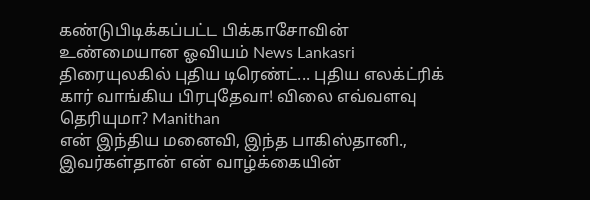கண்டுபிடிக்கப்பட்ட பிக்காசோவின் உண்மையான ஓவியம் News Lankasri
திரையுலகில் புதிய டிரெண்ட்... புதிய எலக்ட்ரிக் கார் வாங்கிய பிரபுதேவா! விலை எவ்வளவு தெரியுமா? Manithan
என் இந்திய மனைவி, இந்த பாகிஸ்தானி., இவர்கள்தான் என் வாழ்க்கையின்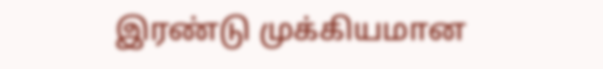இரண்டு முக்கியமான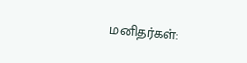மனிதர்கள்: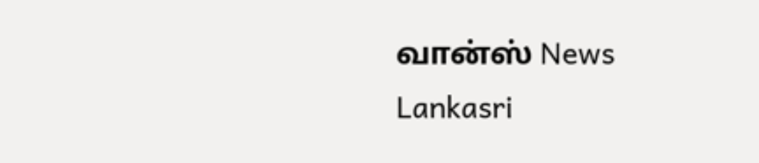வான்ஸ் News Lankasri